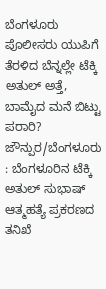ಬೆಂಗಳೂರು ಪೊಲೀಸರು ಯುಪಿಗೆ ತೆರಳಿದ ಬೆನ್ನಲ್ಲೇ ಟೆಕ್ಕಿ ಅತುಲ್ ಅತ್ತೆ, ಬಾಮೈದ ಮನೆ ಬಿಟ್ಟು ಪರಾರಿ?
ಜೌನ್ಪುರ/ಬೆಂಗಳೂರು : ಬೆಂಗಳೂರಿನ ಟೆಕ್ಕಿ ಅತುಲ್ ಸುಭಾಷ್ ಆತ್ಮಹತ್ಯೆ ಪ್ರಕರಣದ ತನಿಖೆ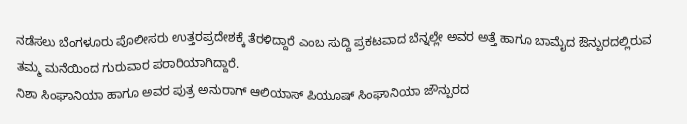ನಡೆಸಲು ಬೆಂಗಳೂರು ಪೊಲೀಸರು ಉತ್ತರಪ್ರದೇಶಕ್ಕೆ ತೆರಳಿದ್ದಾರೆ ಎಂಬ ಸುದ್ದಿ ಪ್ರಕಟವಾದ ಬೆನ್ನಲ್ಲೇ ಅವರ ಅತ್ತೆ ಹಾಗೂ ಬಾಮೈದ ಔನ್ಪುರದಲ್ಲಿರುವ ತಮ್ಮ ಮನೆಯಿಂದ ಗುರುವಾರ ಪರಾರಿಯಾಗಿದ್ದಾರೆ.
ನಿಶಾ ಸಿಂಘಾನಿಯಾ ಹಾಗೂ ಅವರ ಪುತ್ರ ಅನುರಾಗ್ ಆಲಿಯಾಸ್ ಪಿಯೂಷ್ ಸಿಂಘಾನಿಯಾ ಜೌನ್ಪುರದ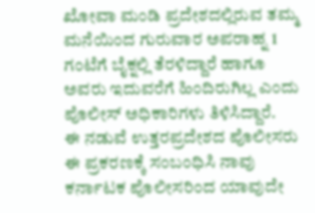ಖೋವಾ ಮಂಡಿ ಪ್ರದೇಶದಲ್ಲಿರುವ ತಮ್ಮ ಮನೆಯಿಂದ ಗುರುವಾರ ಅಪರಾಹ್ನ 1 ಗಂಟೆಗೆ ಬೈಕ್ನಲ್ಲಿ ತೆರಳಿದ್ದಾರೆ ಹಾಗೂ ಅವರು ಇದುವರೆಗೆ ಹಿಂದಿರುಗಿಲ್ಲ ಎಂದು ಪೊಲೀಸ್ ಅಧಿಕಾರಿಗಳು ತಿಳಿಸಿದ್ದಾರೆ.
ಈ ನಡುವೆ ಉತ್ತರಪ್ರದೇಶದ ಪೊಲೀಸರು ಈ ಪ್ರಕರಣಕ್ಕೆ ಸಂಬಂಧಿಸಿ ನಾವು ಕರ್ನಾಟಕ ಪೊಲೀಸರಿಂದ ಯಾವುದೇ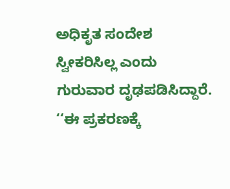ಅಧಿಕೃತ ಸಂದೇಶ ಸ್ವೀಕರಿಸಿಲ್ಲ ಎಂದು ಗುರುವಾರ ದೃಢಪಡಿಸಿದ್ದಾರೆ.
‘‘ಈ ಪ್ರಕರಣಕ್ಕೆ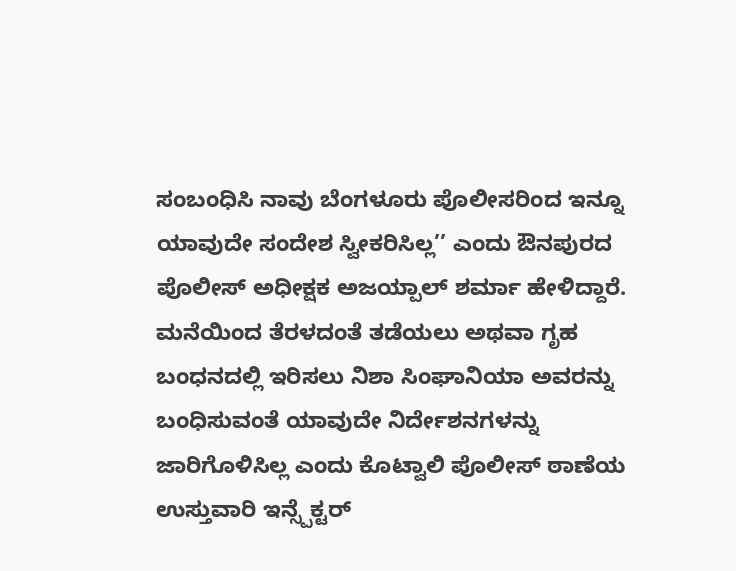ಸಂಬಂಧಿಸಿ ನಾವು ಬೆಂಗಳೂರು ಪೊಲೀಸರಿಂದ ಇನ್ನೂ ಯಾವುದೇ ಸಂದೇಶ ಸ್ವೀಕರಿಸಿಲ್ಲ’’ ಎಂದು ಔನಪುರದ ಪೊಲೀಸ್ ಅಧೀಕ್ಷಕ ಅಜಯ್ಪಾಲ್ ಶರ್ಮಾ ಹೇಳಿದ್ದಾರೆ.
ಮನೆಯಿಂದ ತೆರಳದಂತೆ ತಡೆಯಲು ಅಥವಾ ಗೃಹ ಬಂಧನದಲ್ಲಿ ಇರಿಸಲು ನಿಶಾ ಸಿಂಘಾನಿಯಾ ಅವರನ್ನು ಬಂಧಿಸುವಂತೆ ಯಾವುದೇ ನಿರ್ದೇಶನಗಳನ್ನು ಜಾರಿಗೊಳಿಸಿಲ್ಲ ಎಂದು ಕೊಟ್ವಾಲಿ ಪೊಲೀಸ್ ಠಾಣೆಯ ಉಸ್ತುವಾರಿ ಇನ್ಸ್ಪೆಕ್ಟರ್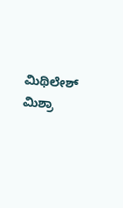ಮಿಥಿಲೇಶ್ ಮಿಶ್ರಾ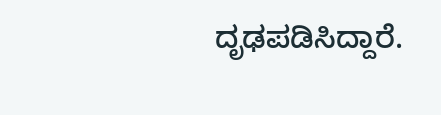ದೃಢಪಡಿಸಿದ್ದಾರೆ.